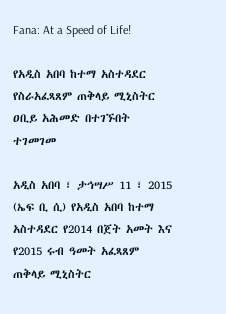Fana: At a Speed of Life!

የአዲስ አበባ ከተማ አስተዳደር የስራአፈጻጸም ጠቅላይ ሚኒስትር ዐቢይ አሕመድ በተገኙበት ተገመገመ

አዲስ አበባ ፣ ታኅሣሥ 11 ፣ 2015 (ኤፍ ቢ ሲ) የአዲስ አበባ ከተማ አስተዳደር የ2014 በጀት አመት እና የ2015 ሩብ ዓመት አፈጻጸም ጠቅላይ ሚኒስትር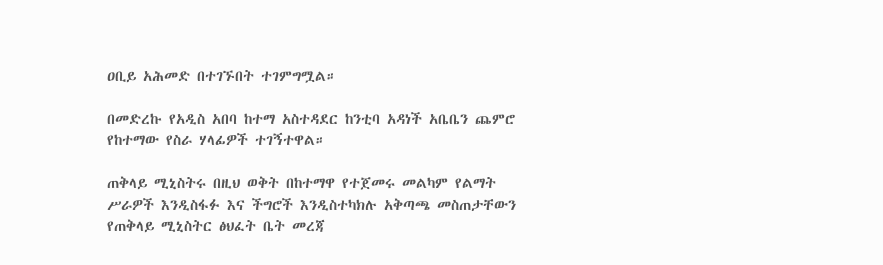ዐቢይ አሕመድ በተገኙበት ተገምግሟል።

በመድረኩ የአዲስ አበባ ከተማ አስተዳደር ከንቲባ አዳነች አቤቤን ጨምሮ የከተማው የስራ ሃላፊዎች ተገኝተዋል።

ጠቅላይ ሚኒስትሩ በዚህ ወቅት በከተማዋ የተጀመሩ መልካም የልማት ሥራዎች እንዲስፋፉ እና ችግሮች እንዲስተካክሉ አቅጣጫ መስጠታቸውን የጠቅላይ ሚኒስትር ፅህፈት ቤት መረጃ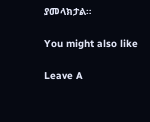ያመላክታል።

You might also like

Leave A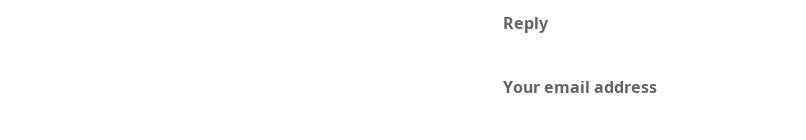Reply

Your email address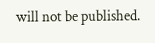will not be published.